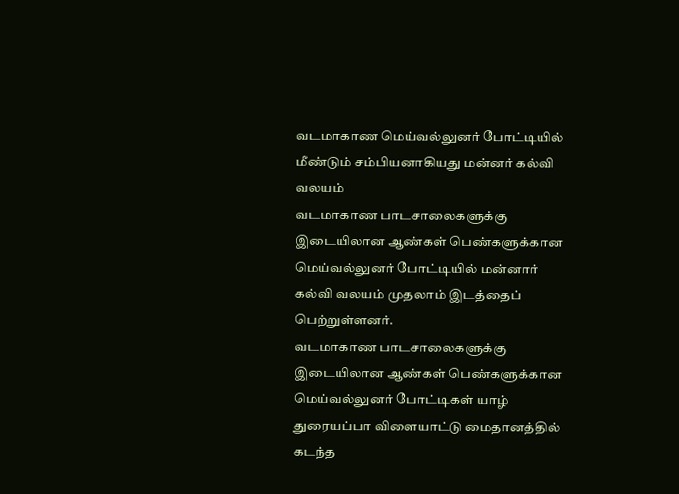வடமாகாண மெய்வல்லுனர் போட்டியில் மீண்டும் சம்பியனாகியது மன்னர் கல்வி வலயம்
வடமாகாண பாடசாலைகளுக்கு இடையிலான ஆண்கள் பெண்களுக்கான மெய்வல்லுனர் போட்டியில் மன்னார் கல்வி வலயம் முதலாம் இடத்தைப் பெற்றுள்ளனர்.
வடமாகாண பாடசாலைகளுக்கு இடையிலான ஆண்கள் பெண்களுக்கான மெய்வல்லுனர் போட்டிகள் யாழ் துரையப்பா விளையாட்டு மைதானத்தில் கடந்த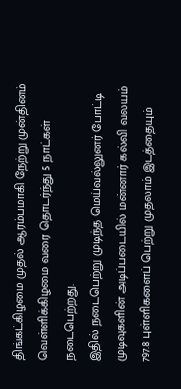திங்கட்கிழமை முதல் ஆரம்பமாகி நேற்று முன்தினம் வெள்ளிக்கிழமை வரை தொடர்ந்து 5 நாட்கள் நடைபெற்றது.
இதில் நடைபெற்று முடிந்த மெய்வல்லுனர் போட்டி முடிவுகளின் அடிப்படையில் மன்னார் கல்வி வலயம் 797.8 புள்ளிகளைப் பெற்று முதலாம் இடத்தையும்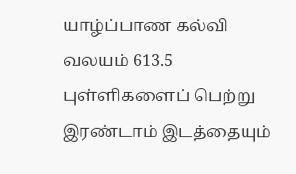யாழ்ப்பாண கல்வி வலயம் 613.5 புள்ளிகளைப் பெற்று இரண்டாம் இடத்தையும்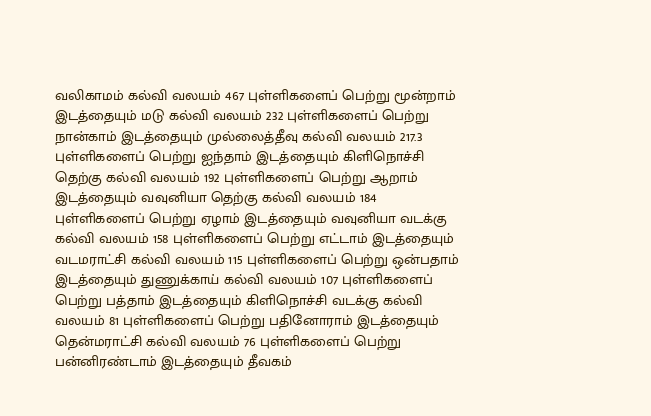வலிகாமம் கல்வி வலயம் 467 புள்ளிகளைப் பெற்று மூன்றாம் இடத்தையும் மடு கல்வி வலயம் 232 புள்ளிகளைப் பெற்று நான்காம் இடத்தையும் முல்லைத்தீவு கல்வி வலயம் 217.3 புள்ளிகளைப் பெற்று ஐந்தாம் இடத்தையும் கிளிநொச்சி தெற்கு கல்வி வலயம் 192 புள்ளிகளைப் பெற்று ஆறாம் இடத்தையும் வவுனியா தெற்கு கல்வி வலயம் 184 புள்ளிகளைப் பெற்று ஏழாம் இடத்தையும் வவுனியா வடக்கு கல்வி வலயம் 158 புள்ளிகளைப் பெற்று எட்டாம் இடத்தையும் வடமராட்சி கல்வி வலயம் 115 புள்ளிகளைப் பெற்று ஒன்பதாம் இடத்தையும் துணுக்காய் கல்வி வலயம் 107 புள்ளிகளைப் பெற்று பத்தாம் இடத்தையும் கிளிநொச்சி வடக்கு கல்வி வலயம் 81 புள்ளிகளைப் பெற்று பதினோராம் இடத்தையும் தென்மராட்சி கல்வி வலயம் 76 புள்ளிகளைப் பெற்று பன்னிரண்டாம் இடத்தையும் தீவகம்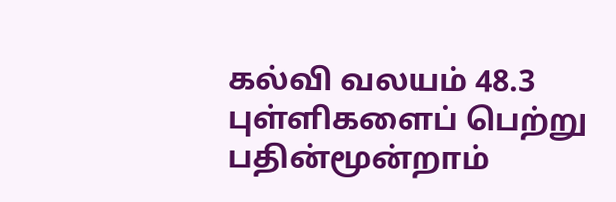கல்வி வலயம் 48.3 புள்ளிகளைப் பெற்று பதின்மூன்றாம்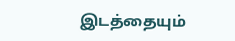இடத்தையும்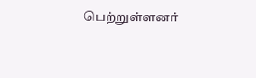பெற்றுள்ளனர்